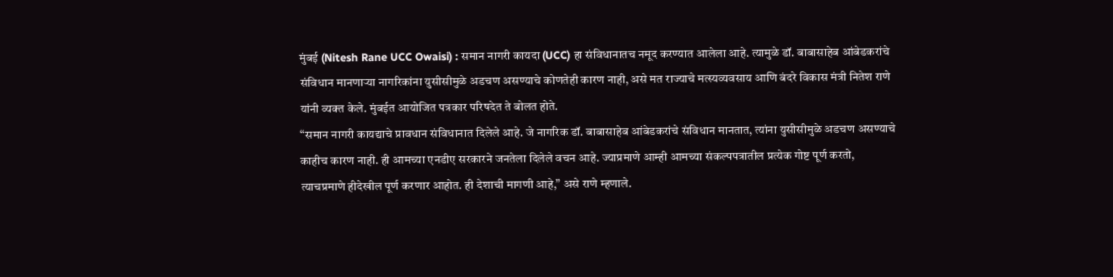मुंबई (Nitesh Rane UCC Owaisi) : समान नागरी कायदा (UCC) हा संविधानातच नमूद करण्यात आलेला आहे. त्यामुळे डॉ. बाबासाहेब आंबेडकरांचे संविधान मानणाऱ्या नागरिकांना युसीसीमुळे अडचण असण्याचे कोणतेही कारण नाही, असे मत राज्याचे मत्स्यव्यवसाय आणि बंदरे विकास मंत्री नितेश राणे यांनी व्यक्त केले. मुंबईत आयोजित पत्रकार परिषदेत ते बोलत होते.
“समान नागरी कायद्याचे प्रावधान संविधानात दिलेले आहे. जे नागरिक डॉ. बाबासाहेब आंबेडकरांचे संविधान मानतात, त्यांना युसीसीमुळे अडचण असण्याचे काहीच कारण नाही. ही आमच्या एनडीए सरकारने जनतेला दिलेले वचन आहे. ज्याप्रमाणे आम्ही आमच्या संकल्पपत्रातील प्रत्येक गोष्ट पूर्ण करतो, त्याचप्रमाणे हीदेखील पूर्ण करणार आहोत. ही देशाची मागणी आहे,” असे राणे म्हणाले.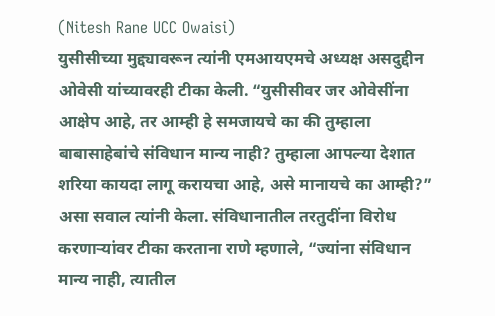(Nitesh Rane UCC Owaisi)
युसीसीच्या मुद्द्यावरून त्यांनी एमआयएमचे अध्यक्ष असदुद्दीन ओवेसी यांच्यावरही टीका केली. “युसीसीवर जर ओवेसींना आक्षेप आहे, तर आम्ही हे समजायचे का की तुम्हाला बाबासाहेबांचे संविधान मान्य नाही? तुम्हाला आपल्या देशात शरिया कायदा लागू करायचा आहे, असे मानायचे का आम्ही?” असा सवाल त्यांनी केला. संविधानातील तरतुदींना विरोध करणाऱ्यांवर टीका करताना राणे म्हणाले, “ज्यांना संविधान मान्य नाही, त्यातील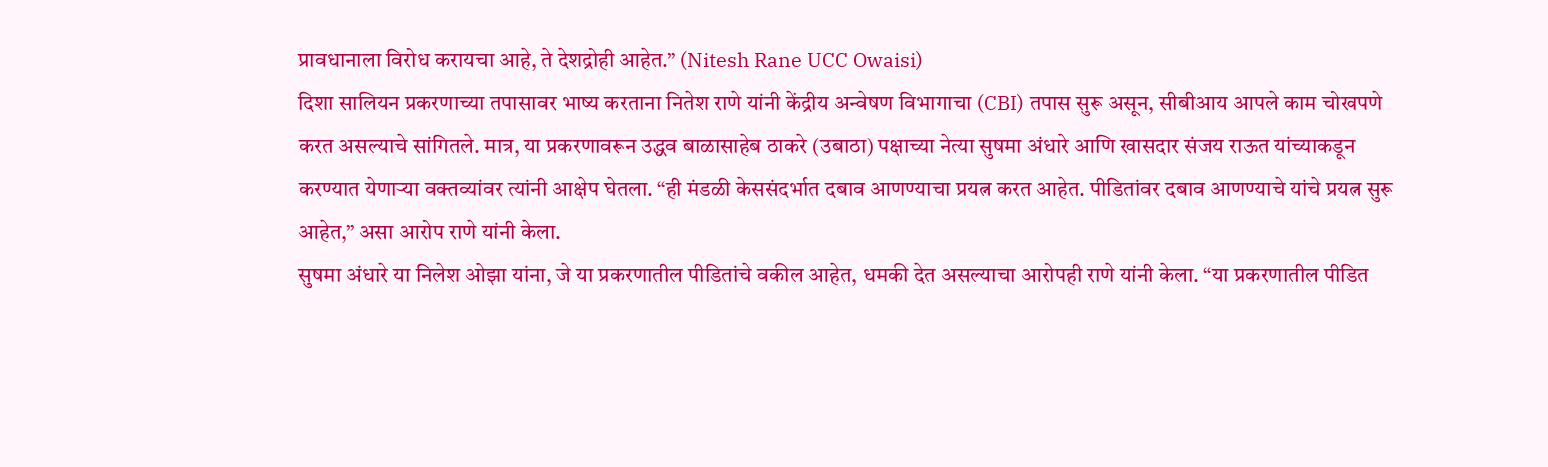प्रावधानाला विरोध करायचा आहे, ते देशद्रोही आहेत.” (Nitesh Rane UCC Owaisi)
दिशा सालियन प्रकरणाच्या तपासावर भाष्य करताना नितेश राणे यांनी केंद्रीय अन्वेषण विभागाचा (CBI) तपास सुरू असून, सीबीआय आपले काम चोखपणे करत असल्याचे सांगितले. मात्र, या प्रकरणावरून उद्धव बाळासाहेब ठाकरे (उबाठा) पक्षाच्या नेत्या सुषमा अंधारे आणि खासदार संजय राऊत यांच्याकडून करण्यात येणाऱ्या वक्तव्यांवर त्यांनी आक्षेप घेतला. “ही मंडळी केससंदर्भात दबाव आणण्याचा प्रयत्न करत आहेत. पीडितांवर दबाव आणण्याचे यांचे प्रयत्न सुरू आहेत,” असा आरोप राणे यांनी केला.
सुषमा अंधारे या निलेश ओझा यांना, जे या प्रकरणातील पीडितांचे वकील आहेत, धमकी देत असल्याचा आरोपही राणे यांनी केला. “या प्रकरणातील पीडित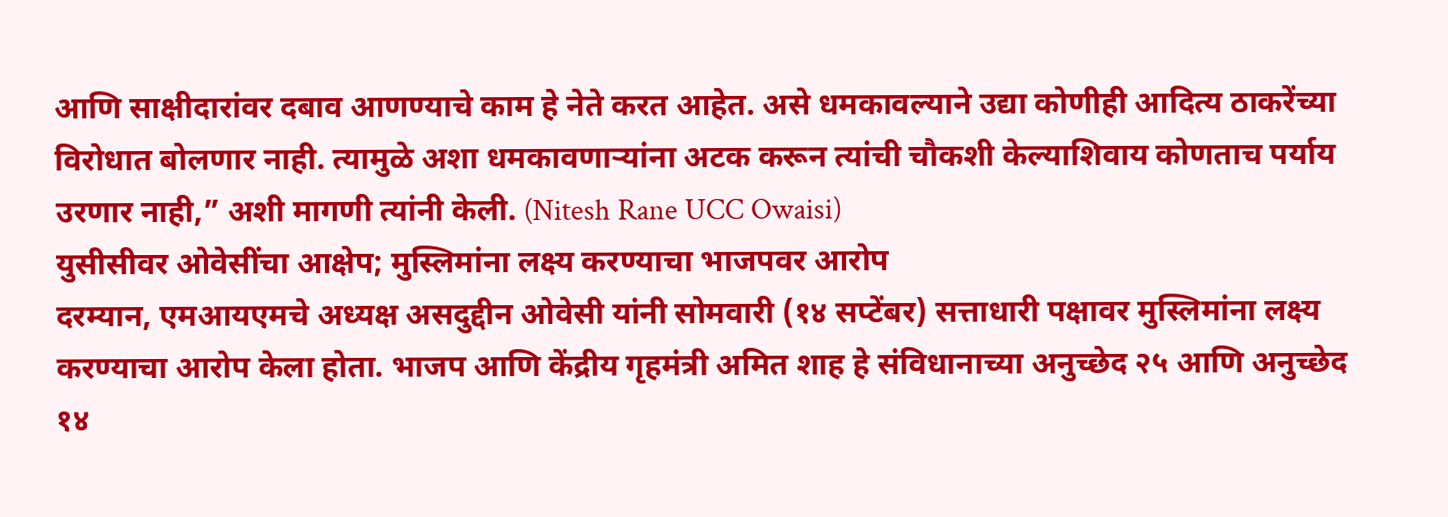आणि साक्षीदारांवर दबाव आणण्याचे काम हे नेते करत आहेत. असे धमकावल्याने उद्या कोणीही आदित्य ठाकरेंच्या विरोधात बोलणार नाही. त्यामुळे अशा धमकावणाऱ्यांना अटक करून त्यांची चौकशी केल्याशिवाय कोणताच पर्याय उरणार नाही,” अशी मागणी त्यांनी केली. (Nitesh Rane UCC Owaisi)
युसीसीवर ओवेसींचा आक्षेप; मुस्लिमांना लक्ष्य करण्याचा भाजपवर आरोप
दरम्यान, एमआयएमचे अध्यक्ष असदुद्दीन ओवेसी यांनी सोमवारी (१४ सप्टेंबर) सत्ताधारी पक्षावर मुस्लिमांना लक्ष्य करण्याचा आरोप केला होता. भाजप आणि केंद्रीय गृहमंत्री अमित शाह हे संविधानाच्या अनुच्छेद २५ आणि अनुच्छेद १४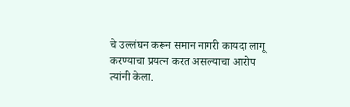चे उल्लंघन करून समान नागरी कायदा लागू करण्याचा प्रयत्न करत असल्याचा आरोप त्यांनी केला.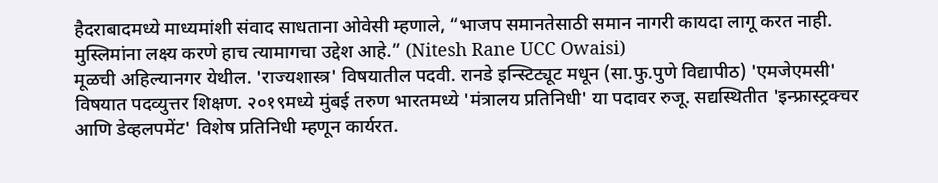हैदराबादमध्ये माध्यमांशी संवाद साधताना ओवेसी म्हणाले, “भाजप समानतेसाठी समान नागरी कायदा लागू करत नाही. मुस्लिमांना लक्ष्य करणे हाच त्यामागचा उद्देश आहे.” (Nitesh Rane UCC Owaisi)
मूळची अहिल्यानगर येथील. 'राज्यशास्त्र' विषयातील पदवी. रानडे इन्स्टिट्यूट मधून (सा.फु.पुणे विद्यापीठ) 'एमजेएमसी' विषयात पदव्युत्तर शिक्षण. २०१९मध्ये मुंबई तरुण भारतमध्ये 'मंत्रालय प्रतिनिधी' या पदावर रुजू. सद्यस्थितीत 'इन्फ्रास्ट्रक्चर आणि डेव्हलपमेंट' विशेष प्रतिनिधी म्हणून कार्यरत.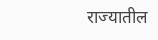राज्यातील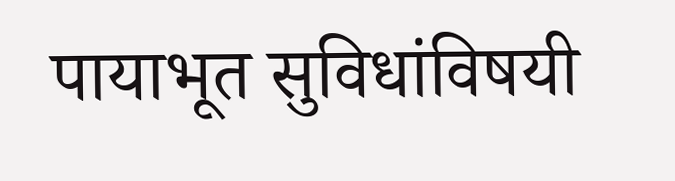पायाभूत सुविधांविषयी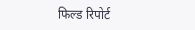फिल्ड रिपोर्ट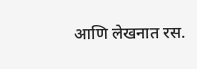आणि लेखनात रस.